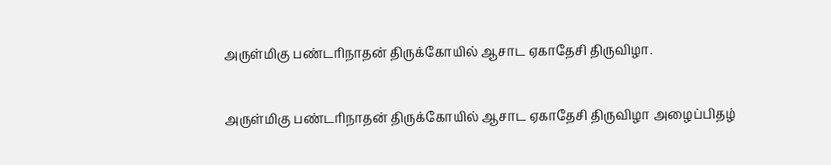அருள்மிகு பண்டரிநாதன் திருக்கோயில் ஆசாட ஏகாதேசி திருவிழா.

அருள்மிகு பண்டரிநாதன் திருக்கோயில் ஆசாட ஏகாதேசி திருவிழா அழைப்பிதழ்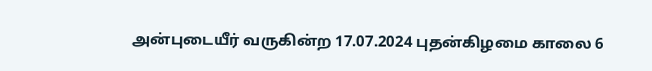அன்புடையீர் வருகின்ற 17.07.2024 புதன்கிழமை காலை 6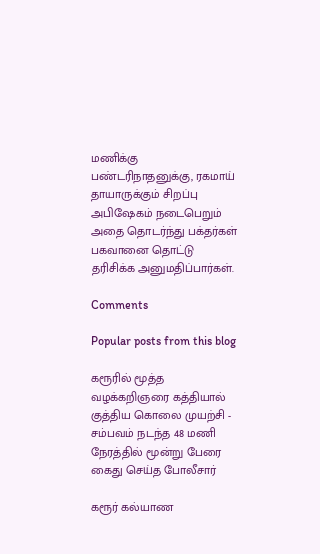மணிக்கு பண்டரிநாதனுக்கு, ரகமாய் தாயாருக்கும் சிறப்பு அபிஷேகம் நடைபெறும் அதை தொடர்ந்து பக்தர்கள் பகவானை தொட்டு தரிசிக்க அனுமதிப்பார்கள்.

Comments

Popular posts from this blog

கரூரில் மூத்த வழக்கறிஞரை கத்தியால் குத்திய கொலை முயற்சி - சம்பவம் நடந்த 48 மணி நேரத்தில் மூன்று பேரை கைது செய்த போலீசார்

கரூர் கல்யாண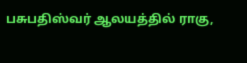பசுபதிஸ்வர் ஆலயத்தில் ராகு,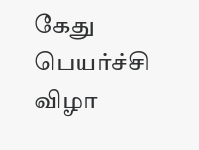கேது பெயர்ச்சி விழா